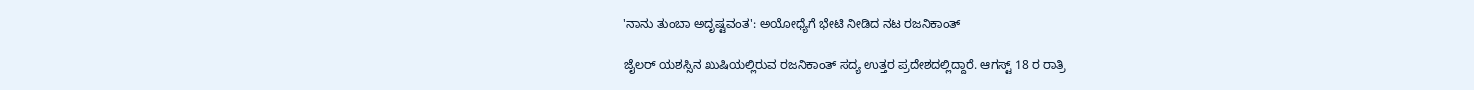'ನಾನು ತುಂಬಾ ಅದೃಷ್ಟವಂತ': ಅಯೋಧ್ಯೆಗೆ ಭೇಟಿ ನೀಡಿದ ನಟ ರಜನಿಕಾಂತ್

ಜೈಲರ್ ಯಶಸ್ಸಿನ ಖುಷಿಯಲ್ಲಿರುವ ರಜನಿಕಾಂತ್ ಸದ್ಯ ಉತ್ತರ ಪ್ರದೇಶದಲ್ಲಿದ್ದಾರೆ. ಆಗಸ್ಟ್ 18 ರ ರಾತ್ರಿ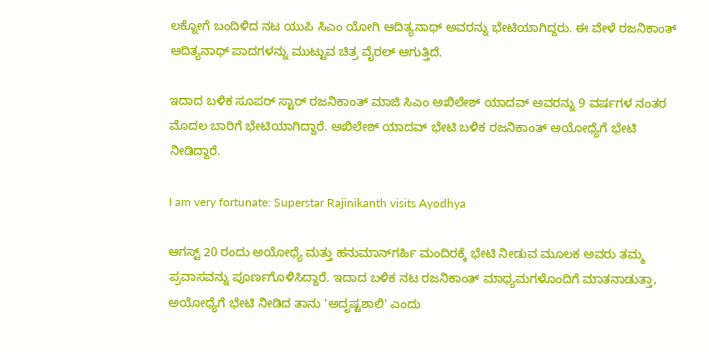ಲಕ್ನೋಗೆ ಬಂದಿಳಿದ ನಟ ಯುಪಿ ಸಿಎಂ ಯೋಗಿ ಆದಿತ್ಯನಾಥ್ ಅವರನ್ನು ಭೇಟಿಯಾಗಿದ್ದರು. ಈ ವೇಳೆ ರಜನಿಕಾಂತ್ ಆದಿತ್ಯನಾಥ್ ಪಾದಗಳನ್ನು ಮುಟ್ಟುವ ಚಿತ್ರ ವೈರಲ್ ಆಗುತ್ತಿದೆ.

ಇದಾದ ಬಳಿಕ ಸೂಪರ್ ಸ್ಟಾರ್ ರಜನಿಕಾಂತ್ ಮಾಜಿ ಸಿಎಂ ಅಖಿಲೇಶ್ ಯಾದವ್ ಅವರನ್ನು 9 ವರ್ಷಗಳ ನಂತರ ಮೊದಲ ಬಾರಿಗೆ ಭೇಟಿಯಾಗಿದ್ದಾರೆ. ಅಖಿಲೇಶ್ ಯಾದವ್ ಭೇಟಿ ಬಳಿಕ ರಜನಿಕಾಂತ್ ಅಯೋಧ್ಯೆಗೆ ಭೇಟಿ ನೀಡಿದ್ದಾರೆ.

I am very fortunate: Superstar Rajinikanth visits Ayodhya

ಆಗಸ್ಟ್ 20 ರಂದು ಅಯೋಧ್ಯೆ ಮತ್ತು ಹನುಮಾನ್‌ಗರ್ಹಿ ಮಂದಿರಕ್ಕೆ ಭೇಟಿ ನೀಡುವ ಮೂಲಕ ಅವರು ತಮ್ಮ ಪ್ರವಾಸವನ್ನು ಪೂರ್ಣಗೊಳಿಸಿದ್ದಾರೆ. ಇದಾದ ಬಳಿಕ ನಟ ರಜನಿಕಾಂತ್ ಮಾಧ್ಯಮಗಳೊಂದಿಗೆ ಮಾತನಾಡುತ್ತಾ, ಅಯೋಧ್ಯೆಗೆ ಭೇಟಿ ನೀಡಿದ ತಾನು 'ಅದೃಷ್ಟಶಾಲಿ' ಎಂದು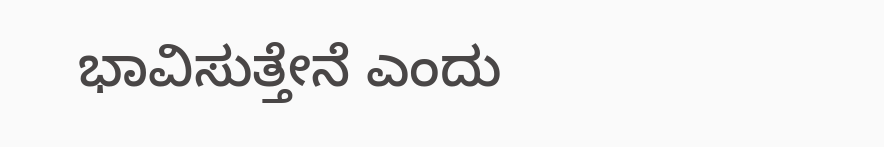ಭಾವಿಸುತ್ತೇನೆ ಎಂದು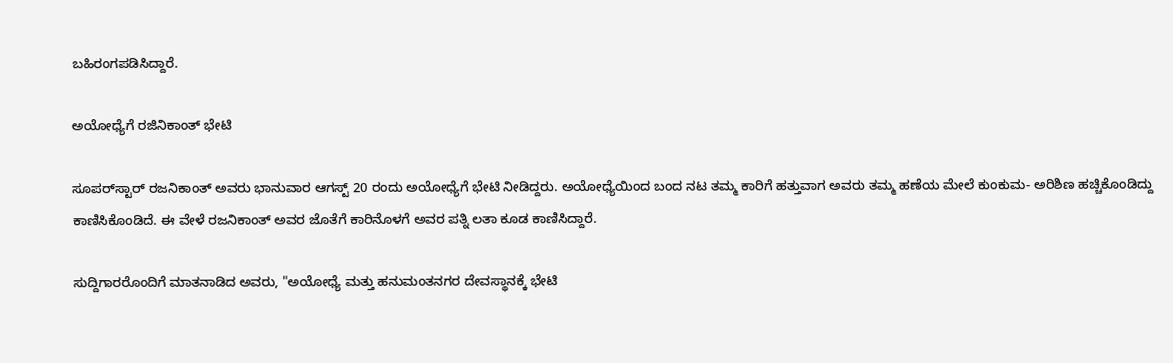ಬಹಿರಂಗಪಡಿಸಿದ್ದಾರೆ.

ಅಯೋಧ್ಯೆಗೆ ರಜಿನಿಕಾಂತ್ ಭೇಟಿ

ಸೂಪರ್‌ಸ್ಟಾರ್ ರಜನಿಕಾಂತ್ ಅವರು ಭಾನುವಾರ ಆಗಸ್ಟ್ 20 ರಂದು ಅಯೋಧ್ಯೆಗೆ ಭೇಟಿ ನೀಡಿದ್ದರು. ಅಯೋಧ್ಯೆಯಿಂದ ಬಂದ ನಟ ತಮ್ಮ ಕಾರಿಗೆ ಹತ್ತುವಾಗ ಅವರು ತಮ್ಮ ಹಣೆಯ ಮೇಲೆ ಕುಂಕುಮ- ಅರಿಶಿಣ ಹಚ್ಚಿಕೊಂಡಿದ್ದು ಕಾಣಿಸಿಕೊಂಡಿದೆ. ಈ ವೇಳೆ ರಜನಿಕಾಂತ್ ಅವರ ಜೊತೆಗೆ ಕಾರಿನೊಳಗೆ ಅವರ ಪತ್ನಿ ಲತಾ ಕೂಡ ಕಾಣಿಸಿದ್ದಾರೆ.

ಸುದ್ದಿಗಾರರೊಂದಿಗೆ ಮಾತನಾಡಿದ ಅವರು, "ಅಯೋಧ್ಯೆ ಮತ್ತು ಹನುಮಂತನಗರ ದೇವಸ್ಥಾನಕ್ಕೆ ಭೇಟಿ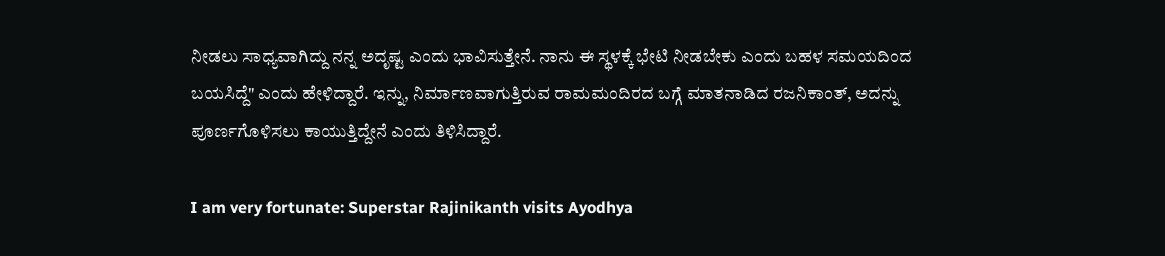ನೀಡಲು ಸಾಧ್ಯವಾಗಿದ್ದು ನನ್ನ ಅದೃಷ್ಟ ಎಂದು ಭಾವಿಸುತ್ತೇನೆ. ನಾನು ಈ ಸ್ಥಳಕ್ಕೆ ಭೇಟಿ ನೀಡಬೇಕು ಎಂದು ಬಹಳ ಸಮಯದಿಂದ ಬಯಸಿದ್ದೆ" ಎಂದು ಹೇಳಿದ್ದಾರೆ. ಇನ್ನು, ನಿರ್ಮಾಣವಾಗುತ್ತಿರುವ ರಾಮಮಂದಿರದ ಬಗ್ಗೆ ಮಾತನಾಡಿದ ರಜನಿಕಾಂತ್, ಅದನ್ನು ಪೂರ್ಣಗೊಳಿಸಲು ಕಾಯುತ್ತಿದ್ದೇನೆ ಎಂದು ತಿಳಿಸಿದ್ದಾರೆ.

I am very fortunate: Superstar Rajinikanth visits Ayodhya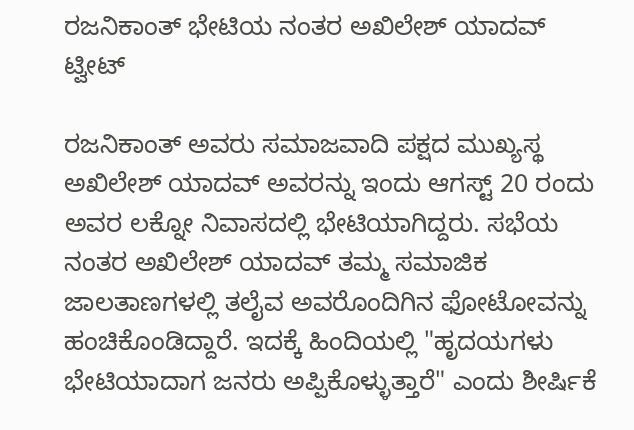ರಜನಿಕಾಂತ್ ಭೇಟಿಯ ನಂತರ ಅಖಿಲೇಶ್ ಯಾದವ್ ಟ್ವೀಟ್

ರಜನಿಕಾಂತ್ ಅವರು ಸಮಾಜವಾದಿ ಪಕ್ಷದ ಮುಖ್ಯಸ್ಥ ಅಖಿಲೇಶ್ ಯಾದವ್ ಅವರನ್ನು ಇಂದು ಆಗಸ್ಟ್ 20 ರಂದು ಅವರ ಲಕ್ನೋ ನಿವಾಸದಲ್ಲಿ ಭೇಟಿಯಾಗಿದ್ದರು. ಸಭೆಯ ನಂತರ ಅಖಿಲೇಶ್ ಯಾದವ್ ತಮ್ಮ ಸಮಾಜಿಕ ಜಾಲತಾಣಗಳಲ್ಲಿ ತಲೈವ ಅವರೊಂದಿಗಿನ ಫೋಟೋವನ್ನು ಹಂಚಿಕೊಂಡಿದ್ದಾರೆ. ಇದಕ್ಕೆ ಹಿಂದಿಯಲ್ಲಿ "ಹೃದಯಗಳು ಭೇಟಿಯಾದಾಗ ಜನರು ಅಪ್ಪಿಕೊಳ್ಳುತ್ತಾರೆ" ಎಂದು ಶೀರ್ಷಿಕೆ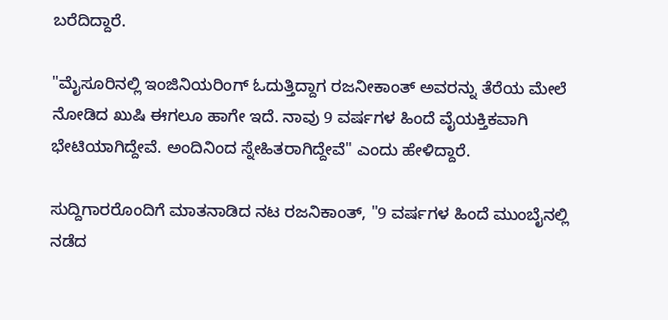ಬರೆದಿದ್ದಾರೆ.

"ಮೈಸೂರಿನಲ್ಲಿ ಇಂಜಿನಿಯರಿಂಗ್ ಓದುತ್ತಿದ್ದಾಗ ರಜನೀಕಾಂತ್ ಅವರನ್ನು ತೆರೆಯ ಮೇಲೆ ನೋಡಿದ ಖುಷಿ ಈಗಲೂ ಹಾಗೇ ಇದೆ. ನಾವು 9 ವರ್ಷಗಳ ಹಿಂದೆ ವೈಯಕ್ತಿಕವಾಗಿ ಭೇಟಿಯಾಗಿದ್ದೇವೆ. ಅಂದಿನಿಂದ ಸ್ನೇಹಿತರಾಗಿದ್ದೇವೆ" ಎಂದು ಹೇಳಿದ್ದಾರೆ.

ಸುದ್ದಿಗಾರರೊಂದಿಗೆ ಮಾತನಾಡಿದ ನಟ ರಜನಿಕಾಂತ್, "9 ವರ್ಷಗಳ ಹಿಂದೆ ಮುಂಬೈನಲ್ಲಿ ನಡೆದ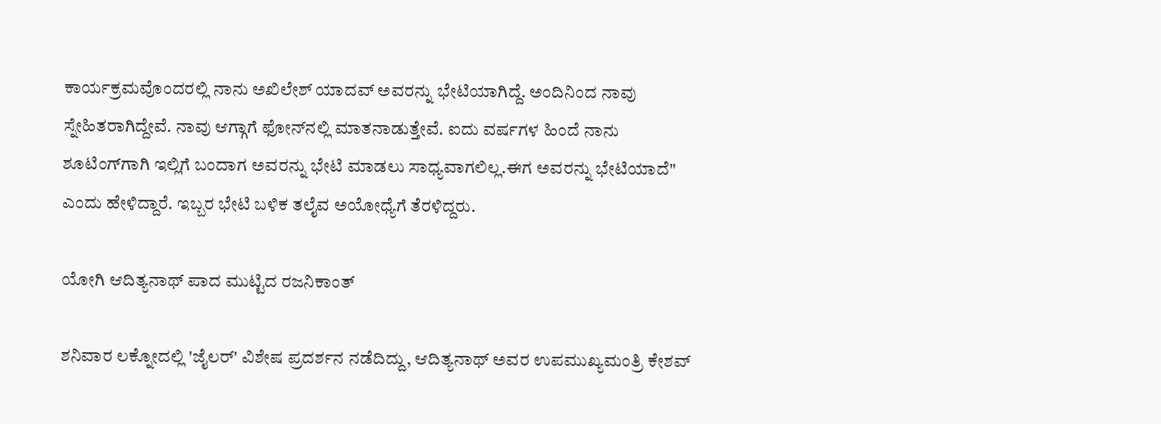ಕಾರ್ಯಕ್ರಮವೊಂದರಲ್ಲಿ ನಾನು ಅಖಿಲೇಶ್ ಯಾದವ್ ಅವರನ್ನು ಭೇಟಿಯಾಗಿದ್ದೆ. ಅಂದಿನಿಂದ ನಾವು ಸ್ನೇಹಿತರಾಗಿದ್ದೇವೆ. ನಾವು ಆಗ್ಗಾಗೆ ಫೋನ್‌ನಲ್ಲಿ ಮಾತನಾಡುತ್ತೇವೆ. ಐದು ವರ್ಷಗಳ ಹಿಂದೆ ನಾನು ಶೂಟಿಂಗ್‌ಗಾಗಿ ಇಲ್ಲಿಗೆ ಬಂದಾಗ ಅವರನ್ನು ಭೇಟಿ ಮಾಡಲು ಸಾಧ್ಯವಾಗಲಿಲ್ಲ.ಈಗ ಅವರನ್ನು ಭೇಟಿಯಾದೆ" ಎಂದು ಹೇಳಿದ್ದಾರೆ. ಇಬ್ಬರ ಭೇಟಿ ಬಳಿಕ ತಲೈವ ಅಯೋಧ್ಯೆಗೆ ತೆರಳಿದ್ದರು.

ಯೋಗಿ ಆದಿತ್ಯನಾಥ್ ಪಾದ ಮುಟ್ಟಿದ ರಜನಿಕಾಂತ್

ಶನಿವಾರ ಲಕ್ನೋದಲ್ಲಿ 'ಜೈಲರ್' ವಿಶೇಷ ಪ್ರದರ್ಶನ ನಡೆದಿದ್ದು, ಆದಿತ್ಯನಾಥ್ ಅವರ ಉಪಮುಖ್ಯಮಂತ್ರಿ ಕೇಶವ್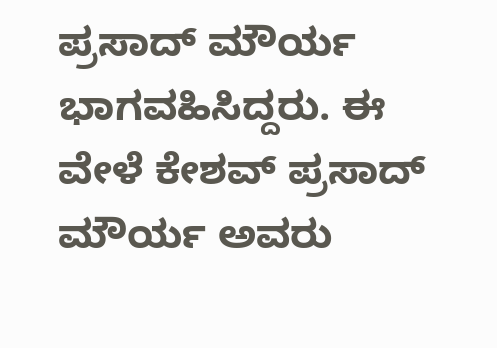ಪ್ರಸಾದ್ ಮೌರ್ಯ ಭಾಗವಹಿಸಿದ್ದರು. ಈ ವೇಳೆ ಕೇಶವ್ ಪ್ರಸಾದ್ ಮೌರ್ಯ ಅವರು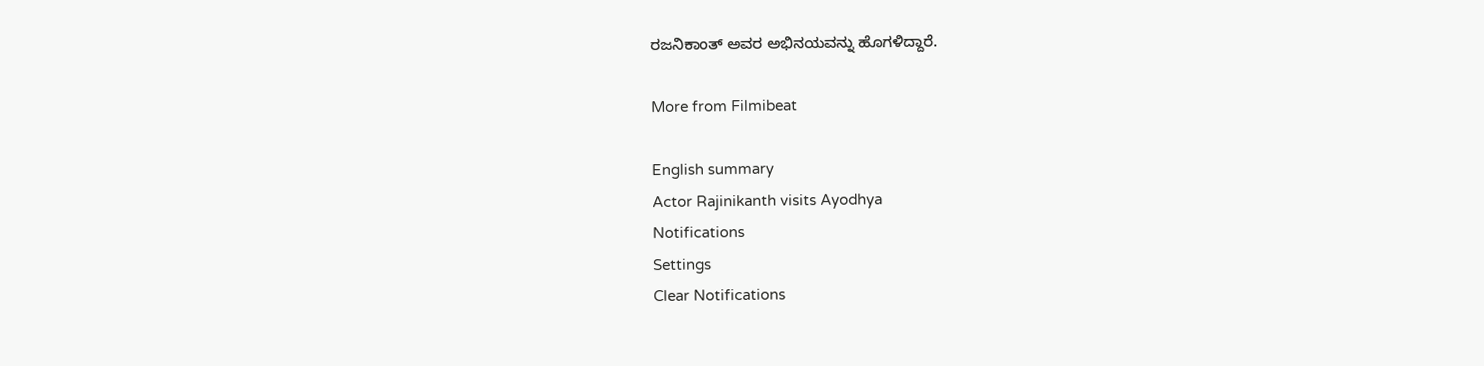ರಜನಿಕಾಂತ್ ಅವರ ಅಭಿನಯವನ್ನು ಹೊಗಳಿದ್ದಾರೆ.

More from Filmibeat

English summary
Actor Rajinikanth visits Ayodhya
Notifications
Settings
Clear Notifications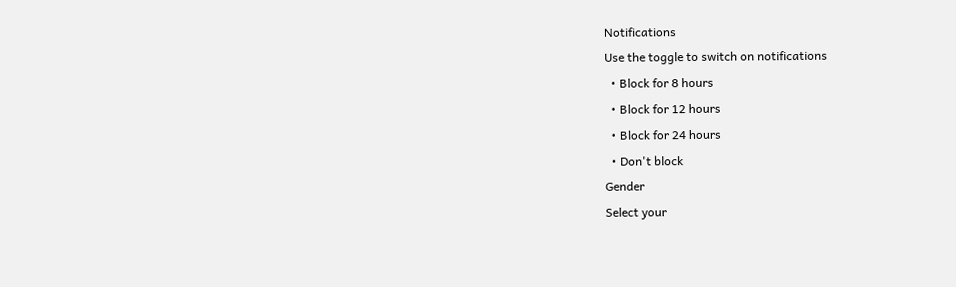Notifications
Use the toggle to switch on notifications
  • Block for 8 hours
  • Block for 12 hours
  • Block for 24 hours
  • Don't block
Gender
Select your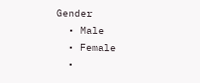Gender
  • Male
  • Female
  •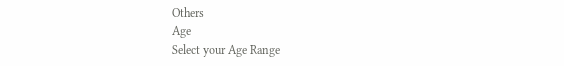Others
Age
Select your Age Range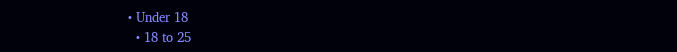• Under 18
  • 18 to 25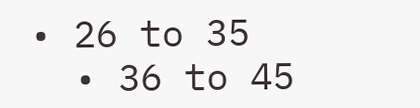• 26 to 35
  • 36 to 45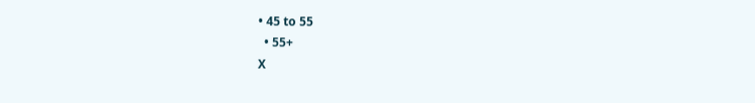• 45 to 55
  • 55+
X